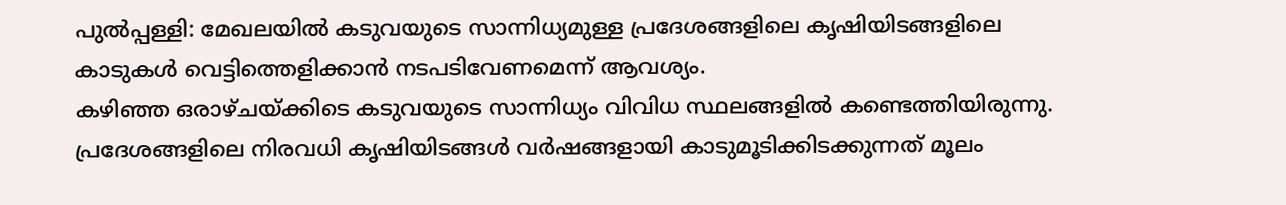പുൽപ്പള്ളി: മേഖലയിൽ കടുവയുടെ സാന്നിധ്യമുള്ള പ്രദേശങ്ങളിലെ കൃഷിയിടങ്ങളിലെ കാടുകൾ വെട്ടിത്തെളിക്കാൻ നടപടിവേണമെന്ന് ആവശ്യം.
കഴിഞ്ഞ ഒരാഴ്ചയ്ക്കിടെ കടുവയുടെ സാന്നിധ്യം വിവിധ സ്ഥലങ്ങളിൽ കണ്ടെത്തിയിരുന്നു. പ്രദേശങ്ങളിലെ നിരവധി കൃഷിയിടങ്ങൾ വർഷങ്ങളായി കാടുമൂടിക്കിടക്കുന്നത് മൂലം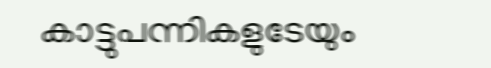കാട്ടുപന്നികളുടേയും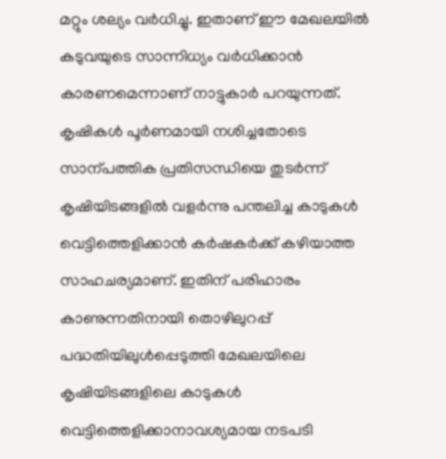മറ്റും ശല്യം വർധിച്ചു. ഇതാണ് ഈ മേഖലയിൽ കടുവയുടെ സാന്നിധ്യം വർധിക്കാൻ കാരണമെന്നാണ് നാട്ടുകാർ പറയുന്നത്.
കൃഷികൾ പൂർണമായി നശിച്ചതോടെ സാന്പത്തിക പ്രതിസന്ധിയെ തുടർന്ന് കൃഷിയിടങ്ങളിൽ വളർന്നു പന്തലിച്ച കാടുകൾ വെട്ടിത്തെളിക്കാൻ കർഷകർക്ക് കഴിയാത്ത സാഹചര്യമാണ്. ഇതിന് പരിഹാരം കാണുന്നതിനായി തൊഴിലുറപ്പ് പദ്ധതിയിലുൾപ്പെടുത്തി മേഖലയിലെ കൃഷിയിടങ്ങളിലെ കാടുകൾ വെട്ടിത്തെളിക്കാനാവശ്യമായ നടപടി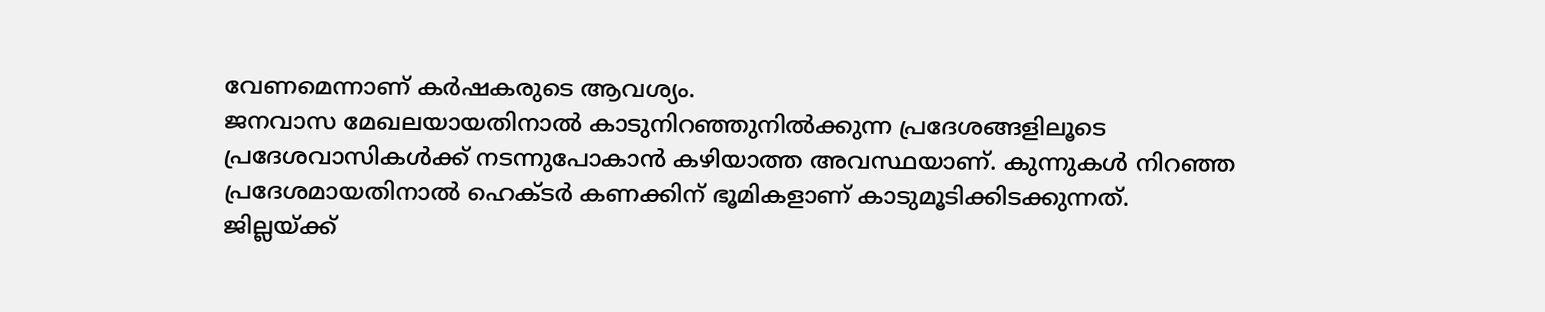വേണമെന്നാണ് കർഷകരുടെ ആവശ്യം.
ജനവാസ മേഖലയായതിനാൽ കാടുനിറഞ്ഞുനിൽക്കുന്ന പ്രദേശങ്ങളിലൂടെ പ്രദേശവാസികൾക്ക് നടന്നുപോകാൻ കഴിയാത്ത അവസ്ഥയാണ്. കുന്നുകൾ നിറഞ്ഞ പ്രദേശമായതിനാൽ ഹെക്ടർ കണക്കിന് ഭൂമികളാണ് കാടുമൂടിക്കിടക്കുന്നത്.
ജില്ലയ്ക്ക്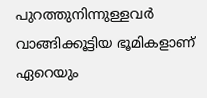പുറത്തുനിന്നുള്ളവർ വാങ്ങിക്കൂട്ടിയ ഭൂമികളാണ് ഏറെയും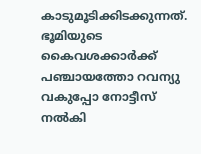കാടുമൂടിക്കിടക്കുന്നത്. ഭൂമിയുടെ കൈവശക്കാർക്ക് പഞ്ചായത്തോ റവന്യു വകുപ്പോ നോട്ടീസ് നൽകി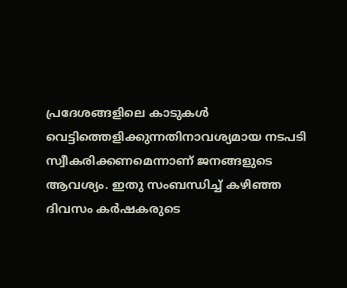പ്രദേശങ്ങളിലെ കാടുകൾ വെട്ടിത്തെളിക്കുന്നതിനാവശ്യമായ നടപടി സ്വീകരിക്കണമെന്നാണ് ജനങ്ങളുടെ ആവശ്യം. ഇതു സംബന്ധിച്ച് കഴിഞ്ഞ ദിവസം കർഷകരുടെ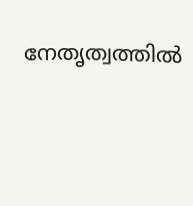നേതൃത്വത്തിൽ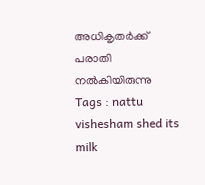അധികൃതർക്ക് പരാതി നൽകിയിരുന്നു
Tags : nattu vishesham shed its milk